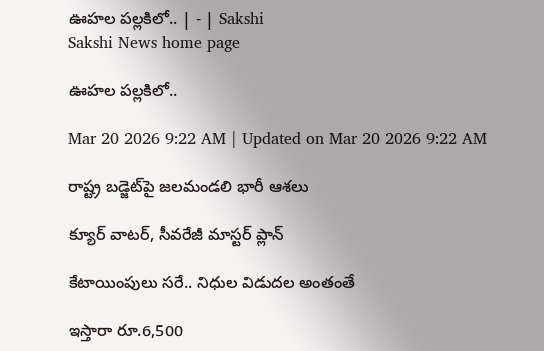ఊహల పల్లకిలో.. | - | Sakshi
Sakshi News home page

ఊహల పల్లకిలో..

Mar 20 2026 9:22 AM | Updated on Mar 20 2026 9:22 AM

రాష్ట్ర బడ్జెట్‌పై జలమండలి భారీ ఆశలు

క్యూర్‌ వాటర్‌, సీవరేజీ మాస్టర్‌ ప్లాన్‌

కేటాయింపులు సరే.. నిధుల విడుదల అంతంతే

ఇస్తారా రూ.6,500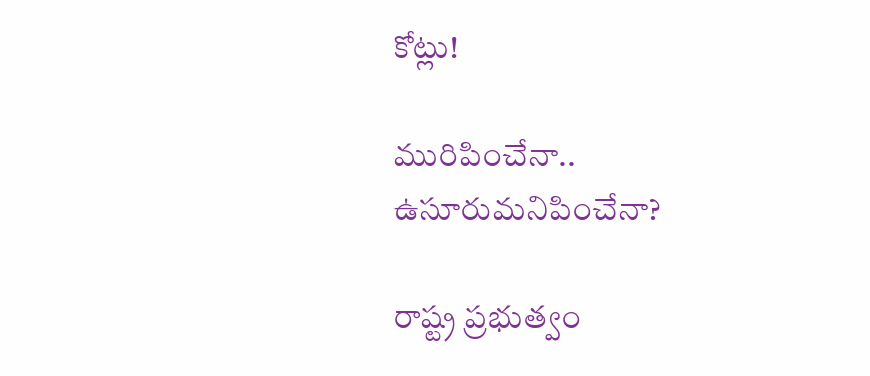కోట్లు!

మురిపించేనా.. ఉసూరుమనిపించేనా?

రాష్ట్ర ప్రభుత్వం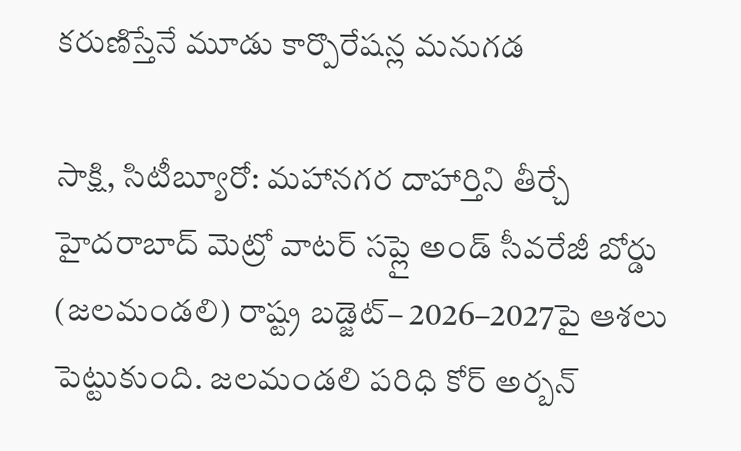కరుణిస్తేనే మూడు కార్పొరేషన్ల మనుగడ

సాక్షి, సిటీబ్యూరో: మహానగర దాహార్తిని తీర్చే హైదరాబాద్‌ మెట్రో వాటర్‌ సప్లై అండ్‌ సీవరేజీ బోర్డు (జలమండలి) రాష్ట్ర బడ్జెట్‌– 2026–2027పై ఆశలు పెట్టుకుంది. జలమండలి పరిధి కోర్‌ అర్బన్‌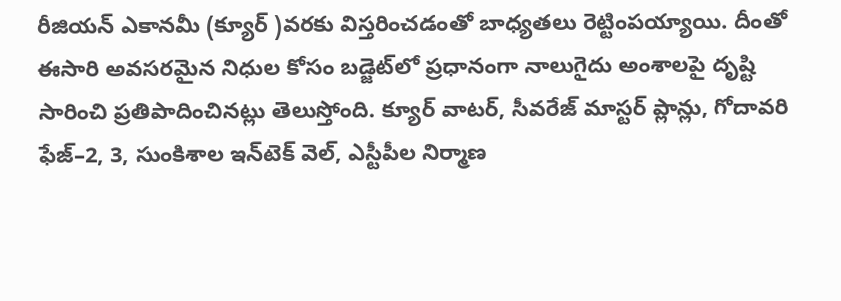రీజియన్‌ ఎకానమీ (క్యూర్‌ )వరకు విస్తరించడంతో బాధ్యతలు రెట్టింపయ్యాయి. దీంతో ఈసారి అవసరమైన నిధుల కోసం బడ్జెట్‌లో ప్రధానంగా నాలుగైదు అంశాలపై దృష్టి సారించి ప్రతిపాదించినట్లు తెలుస్తోంది. క్యూర్‌ వాటర్‌, సీవరేజ్‌ మాస్టర్‌ ప్లాన్లు, గోదావరి ఫేజ్‌–2, 3, సుంకిశాల ఇన్‌టెక్‌ వెల్‌, ఎస్టీపీల నిర్మాణ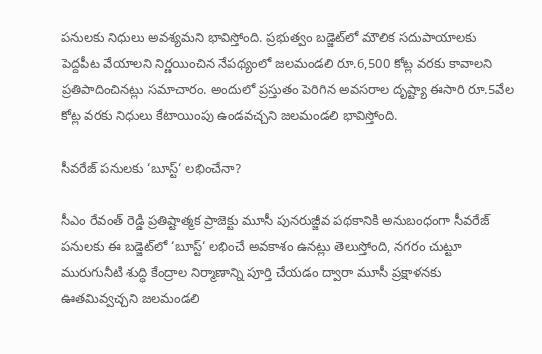పనులకు నిధులు అవశ్యమని భావిస్తోంది. ప్రభుత్వం బడ్జెట్‌లో మౌలిక సదుపాయాలకు పెద్దపీట వేయాలని నిర్ణయించిన నేపథ్యంలో జలమండలి రూ.6,500 కోట్ల వరకు కావాలని ప్రతిపాదించినట్లు సమాచారం. అందులో ప్రస్తుతం పెరిగిన అవసరాల దృష్ట్యా ఈసారి రూ.5వేల కోట్ల వరకు నిధులు కేటాయింపు ఉండవచ్చని జలమండలి భావిస్తోంది.

సీవరేజ్‌ పనులకు ‘బూస్ట్‌‘ లభించేనా?

సీఎం రేవంత్‌ రెడ్డి ప్రతిష్టాత్మక ప్రాజెక్టు మూసీ పునరుజ్జీవ పథకానికి అనుబంధంగా సీవరేజ్‌ పనులకు ఈ బడ్జెట్‌లో ‘బూస్ట్‌‘ లభించే అవకాశం ఉనట్లు తెలుస్తోంది, నగరం చుట్టూ మురుగునీటి శుద్ధి కేంద్రాల నిర్మాణాన్ని పూర్తి చేయడం ద్వారా మూసీ ప్రక్షాళనకు ఊతమివ్వచ్చని జలమండలి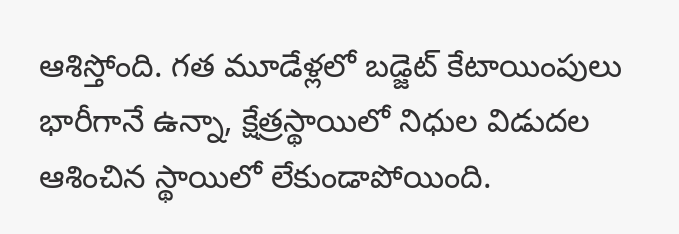ఆశిస్తోంది. గత మూడేళ్లలో బడ్జెట్‌ కేటాయింపులు భారీగానే ఉన్నా, క్షేత్రస్థాయిలో నిధుల విడుదల ఆశించిన స్థాయిలో లేకుండాపోయింది.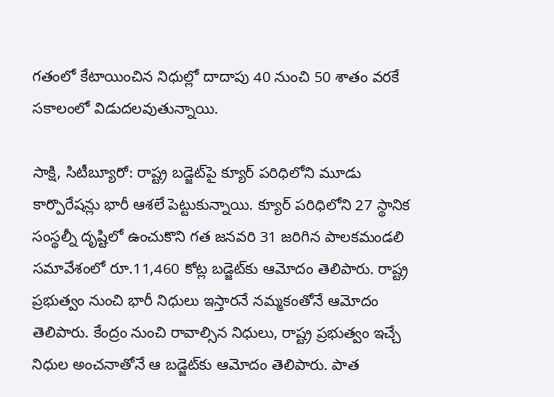గతంలో కేటాయించిన నిధుల్లో దాదాపు 40 నుంచి 50 శాతం వరకే సకాలంలో విడుదలవుతున్నాయి.

సాక్షి, సిటీబ్యూరో: రాష్ట్ర బడ్జెట్‌పై క్యూర్‌ పరిధిలోని మూడు కార్పొరేషన్లు భారీ ఆశలే పెట్టుకున్నాయి. క్యూర్‌ పరిధిలోని 27 స్థానిక సంస్థల్నీ దృష్టిలో ఉంచుకొని గత జనవరి 31 జరిగిన పాలకమండలి సమావేశంలో రూ.11,460 కోట్ల బడ్జెట్‌కు ఆమోదం తెలిపారు. రాష్ట్ర ప్రభుత్వం నుంచి భారీ నిధులు ఇస్తారనే నమ్మకంతోనే ఆమోదం తెలిపారు. కేంద్రం నుంచి రావాల్సిన నిధులు, రాష్ట్ర ప్రభుత్వం ఇచ్చే నిధుల అంచనాతోనే ఆ బడ్జెట్‌కు ఆమోదం తెలిపారు. పాత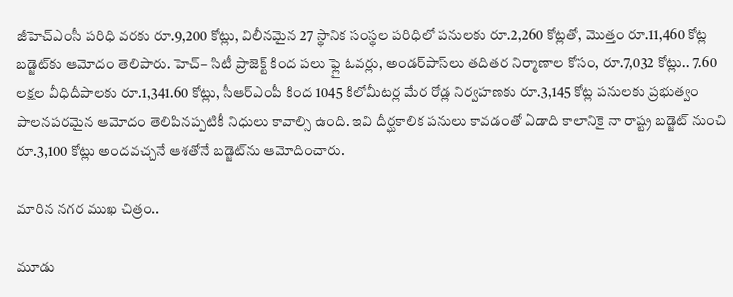జీహెచ్‌ఎంసీ పరిధి వరకు రూ.9,200 కోట్లు, విలీనమైన 27 స్థానిక సంస్థల పరిధిలో పనులకు రూ.2,260 కోట్లతో, మొత్తం రూ.11,460 కోట్ల బడ్జెట్‌కు ఆమోదం తెలిపారు. హెచ్‌– సిటీ ప్రాజెక్ట్‌ కింద పలు ఫ్లై ఓవర్లు, అండర్‌పాస్‌లు తదితర నిర్మాణాల కోసం, రూ.7,032 కోట్లు.. 7.60 లక్షల వీధిదీపాలకు రూ.1,341.60 కోట్లు, సీఆర్‌ఎంపీ కింద 1045 కిలోమీటర్ల మేర రోడ్ల నిర్వహణకు రూ.3,145 కోట్ల పనులకు ప్రభుత్వం పాలనపరమైన ఆమోదం తెలిపినప్పటికీ నిధులు కావాల్సి ఉంది. ఇవి దీర్ఘకాలిక పనులు కావడంతో ఏడాది కాలానికై నా రాష్ట్ర బడ్జెట్‌ నుంచి రూ.3,100 కోట్లు అందవచ్చనే ఆశతోనే బడ్జెట్‌ను ఆమోదించారు.

మారిన నగర ముఖ చిత్రం..

మూడు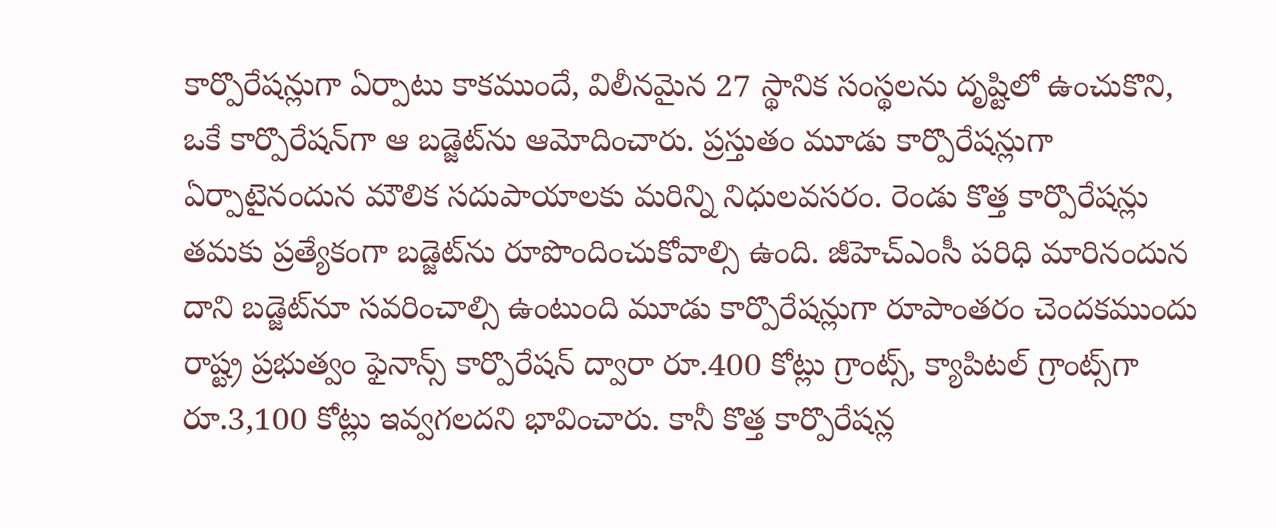కార్పొరేషన్లుగా ఏర్పాటు కాకముందే, విలీనమైన 27 స్థానిక సంస్థలను దృష్టిలో ఉంచుకొని, ఒకే కార్పొరేషన్‌గా ఆ బడ్జెట్‌ను ఆమోదించారు. ప్రస్తుతం మూడు కార్పొరేషన్లుగా ఏర్పాటైనందున మౌలిక సదుపాయాలకు మరిన్ని నిధులవసరం. రెండు కొత్త కార్పొరేషన్లు తమకు ప్రత్యేకంగా బడ్జెట్‌ను రూపొందించుకోవాల్సి ఉంది. జీహెచ్‌ఎంసీ పరిధి మారినందున దాని బడ్జెట్‌నూ సవరించాల్సి ఉంటుంది మూడు కార్పొరేషన్లుగా రూపాంతరం చెందకముందు రాష్ట్ర ప్రభుత్వం ఫైనాన్స్‌ కార్పొరేషన్‌ ద్వారా రూ.400 కోట్లు గ్రాంట్స్‌, క్యాపిటల్‌ గ్రాంట్స్‌గా రూ.3,100 కోట్లు ఇవ్వగలదని భావించారు. కానీ కొత్త కార్పొరేషన్ల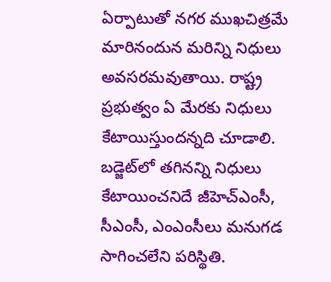ఏర్పాటుతో నగర ముఖచిత్రమే మారినందున మరిన్ని నిధులు అవసరమవుతాయి. రాష్ట్ర ప్రభుత్వం ఏ మేరకు నిధులు కేటాయిస్తుందన్నది చూడాలి. బడ్జెట్‌లో తగినన్ని నిధులు కేటాయించనిదే జీహెచ్‌ఎంసీ, సీఎంసీ, ఎంఎంసీలు మనుగడ సాగించలేని పరిస్థితి.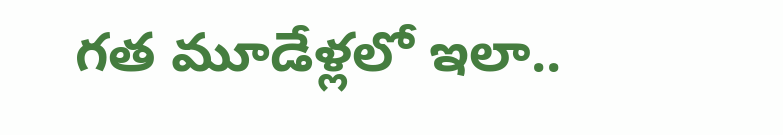గత మూడేళ్లలో ఇలా..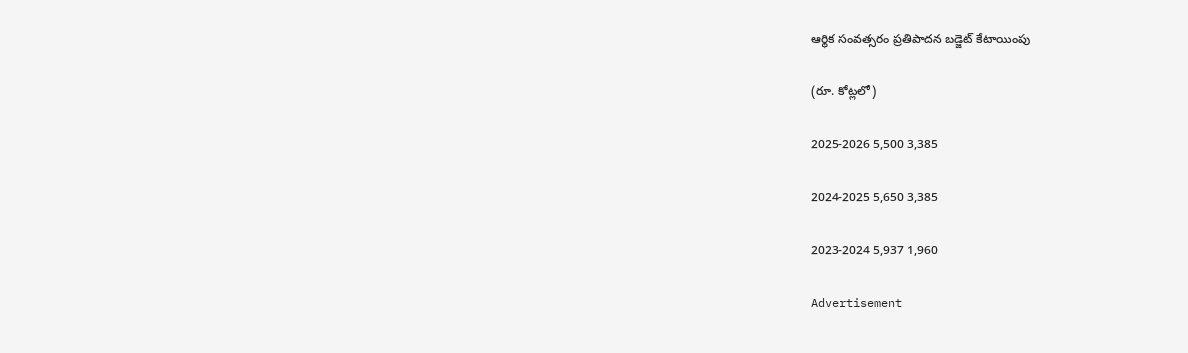ఆర్థిక సంవత్సరం ప్రతిపాదన బడ్జెట్‌ కేటాయింపు

(రూ. కోట్లలో)

2025-2026 5,500 3,385

2024-2025 5,650 3,385

2023-2024 5,937 1,960

Advertisement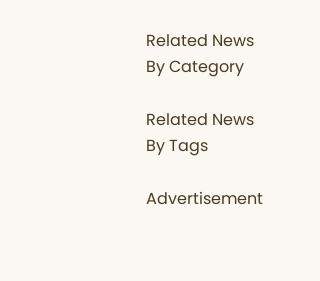Related News By Category

Related News By Tags

Advertisement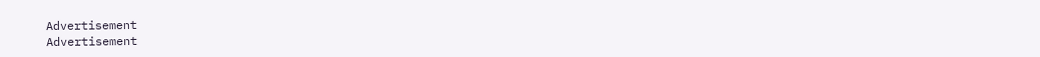Advertisement
Advertisement